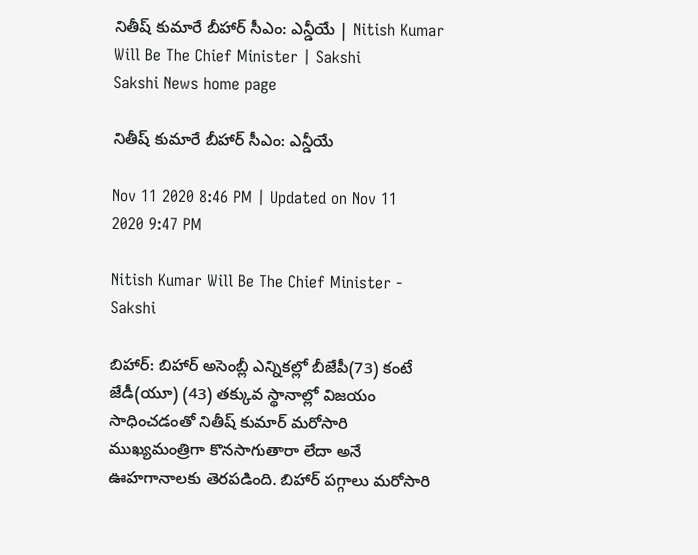నితీష్‌ కుమారే బీహార్‌ సీఎం: ఎన్డీయే | Nitish Kumar Will Be The Chief Minister | Sakshi
Sakshi News home page

నితీష్‌ కుమారే బీహార్‌ సీఎం: ఎన్డీయే

Nov 11 2020 8:46 PM | Updated on Nov 11 2020 9:47 PM

Nitish Kumar Will Be The Chief Minister - Sakshi

బిహార్‌: బిహార్‌ అసెంబ్లీ ఎన్నికల్లో బీజేపీ(73) కంటే జేడీ(యూ) (43) తక్కువ స్థానాల్లో విజయం సాధించడంతో నితీష్‌ కుమార్‌ మరోసారి ముఖ్యమంత్రిగా కొనసాగుతారా లేదా అనే ఊహగానాలకు తెరపడింది. బిహార్‌ పగ్గాలు మరోసారి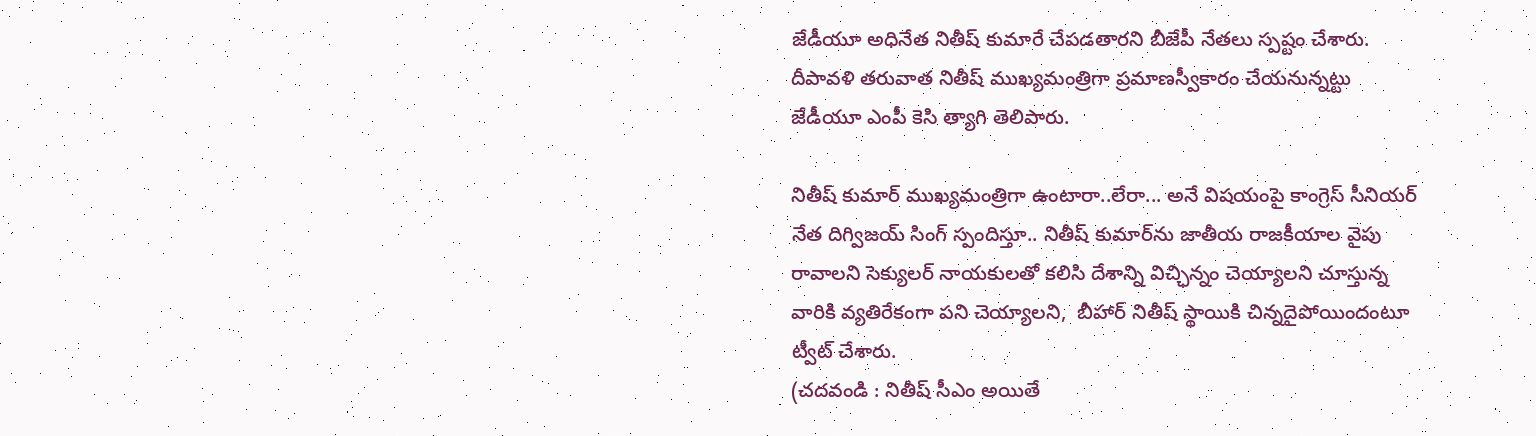జేడీయూ అధినేత నితీష్‌ కుమారే చేపడతారని బీజేపీ నేతలు స్పష్టం చేశారు.  దీపావళి తరువాత నితీష్‌ ముఖ్యమంత్రిగా ప్రమాణస్వీకారం చేయనున్నట్టు జేడీయూ ఎంపీ కెసి త్యాగి తెలిపారు.

నితీష్‌ కుమార్‌ ముఖ్యమంత్రిగా ఉంటారా..లేరా... అనే విషయంపై కాంగ్రెస్‌ సీనియర్‌ నేత దిగ్విజయ్‌ సింగ్‌ స్పందిస్తూ.. నితీష్‌ కుమార్‌ను జాతీయ రాజకీయాల వైపు రావాలని సెక్యులర్‌ నాయకులతో కలిసి దేశాన్ని విచ్ఛిన్నం చెయ్యాలని చూస్తున్న వారికి వ్యతిరేకంగా పని చెయ్యాలని,  బీహార్‌ నితీష్‌ స్థాయికి చిన్నదైపోయిందంటూ ట్వీట్‌ చేశారు.
(చదవండి : నితీష్‌ సీఎం అయితే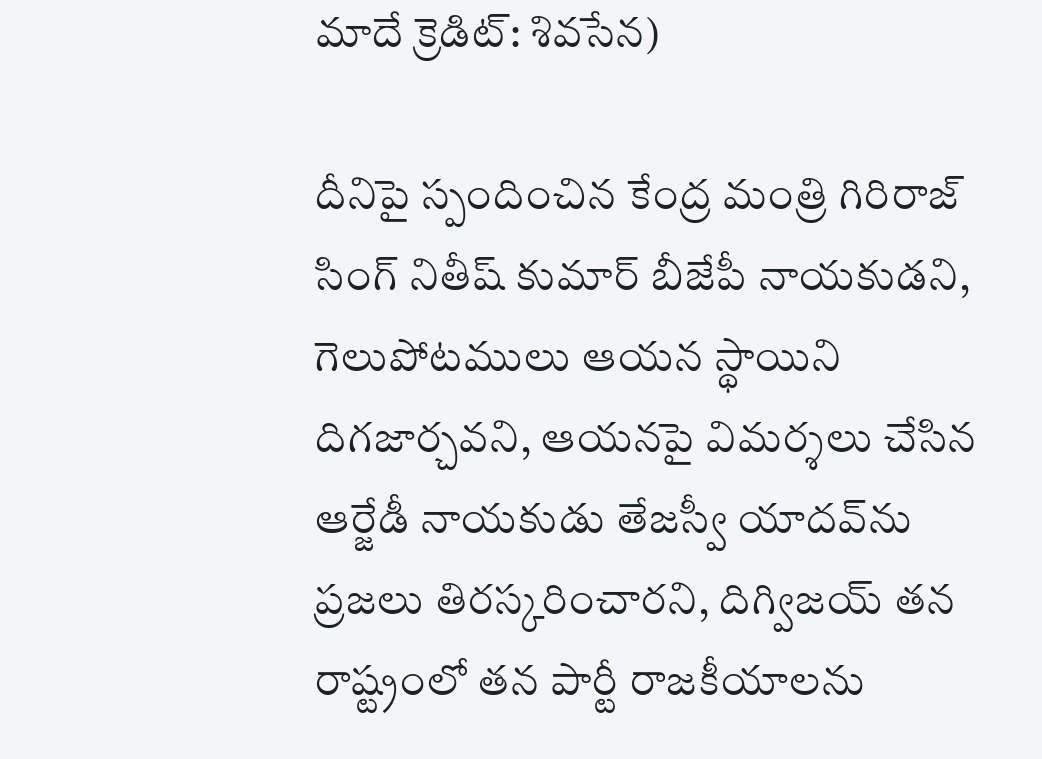మాదే క్రెడిట్‌: శివసేన)

దీనిపై స్పందించిన కేంద్ర మంత్రి గిరిరాజ్‌ సింగ్‌ నితీష్‌ కుమార్‌ బీజేపీ నాయకుడని, గెలుపోటములు ఆయన స్థాయిని దిగజార్చవని, ఆయనపై విమర్శలు చేసిన ఆర్జేడీ నాయకుడు తేజస్వీ యాదవ్‌ను ప్రజలు తిరస్కరించారని, దిగ్విజయ్‌ తన రాష్ట్రంలో తన పార్టీ రాజకీయాలను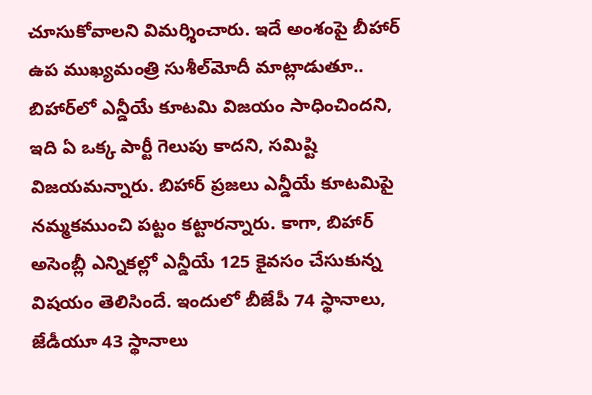చూసుకోవాలని విమర్శించారు. ఇదే అంశంపై బీహార్‌ ఉప ముఖ్యమంత్రి సుశీల్‌మోదీ మాట్లాడుతూ.. బిహార్‌లో ఎన్డీయే కూటమి విజయం సాధించిందని, ఇది ఏ ఒక్క పార్టీ గెలుపు కాదని, సమిష్టి విజయమన్నారు. బిహార్‌ ప్రజలు ఎన్డీయే కూటమిపై నమ్మకముంచి పట్టం కట్టారన్నారు. కాగా, బిహార్‌ అసెంబ్లీ ఎన్నికల్లో ఎన్డీయే 125 కైవసం చేసుకున్న విషయం తెలిసిందే. ఇందులో బీజేపీ 74 స్థానాలు, జేడీయూ 43 స్థానాలు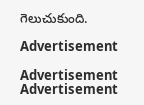గెలుచుకుంది.

Advertisement

Advertisement
Advertisement